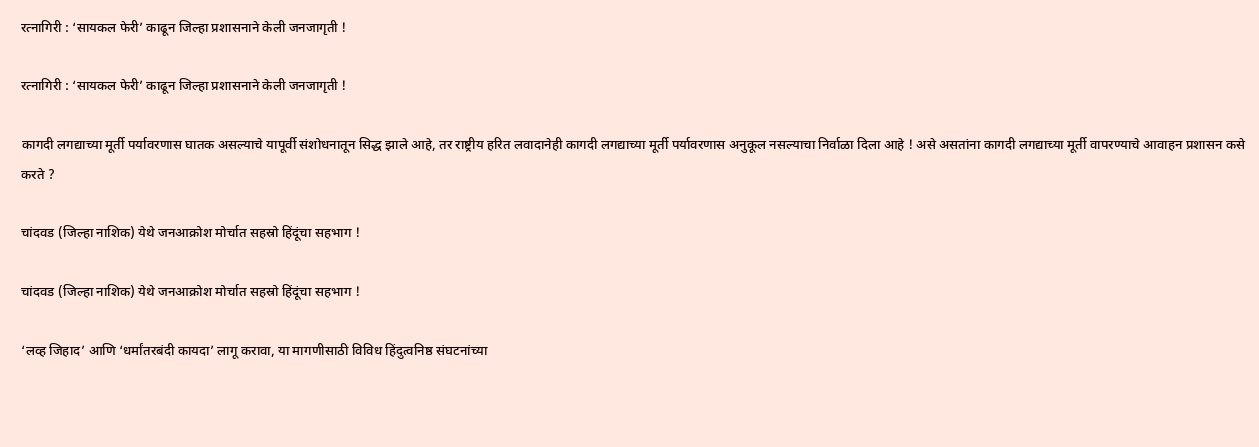रत्नागिरी : ‘सायकल फेरी’ काढून जिल्हा प्रशासनाने केली जनजागृती !

रत्नागिरी : ‘सायकल फेरी’ काढून जिल्हा प्रशासनाने केली जनजागृती !

कागदी लगद्याच्या मूर्ती पर्यावरणास घातक असल्याचे यापूर्वी संशोधनातून सिद्ध झाले आहे, तर राष्ट्रीय हरित लवादानेही कागदी लगद्याच्या मूर्ती पर्यावरणास अनुकूल नसल्याचा निर्वाळा दिला आहे ! असे असतांना कागदी लगद्याच्या मूर्ती वापरण्याचे आवाहन प्रशासन कसे करते ?

चांदवड (जिल्हा नाशिक) येथे जनआक्रोश मोर्चात सहस्रो हिंदूंचा सहभाग !

चांदवड (जिल्हा नाशिक) येथे जनआक्रोश मोर्चात सहस्रो हिंदूंचा सहभाग !

‘लव्ह जिहाद’ आणि ‘धर्मांतरबंदी कायदा’ लागू करावा, या मागणीसाठी विविध हिंदुत्वनिष्ठ संघटनांच्या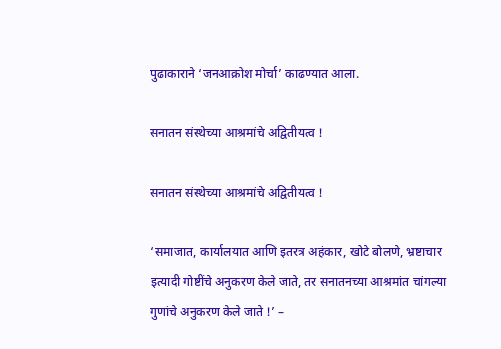पुढाकाराने ‘जनआक्रोश मोर्चा’ काढण्यात आला.

सनातन संस्थेच्या आश्रमांचे अद्वितीयत्व !

सनातन संस्थेच्या आश्रमांचे अद्वितीयत्व !

‘समाजात, कार्यालयात आणि इतरत्र अहंकार, खोटे बोलणे, भ्रष्टाचार इत्यादी गोष्टींचे अनुकरण केले जाते, तर सनातनच्या आश्रमांत चांगल्या गुणांचे अनुकरण केले जाते !’ –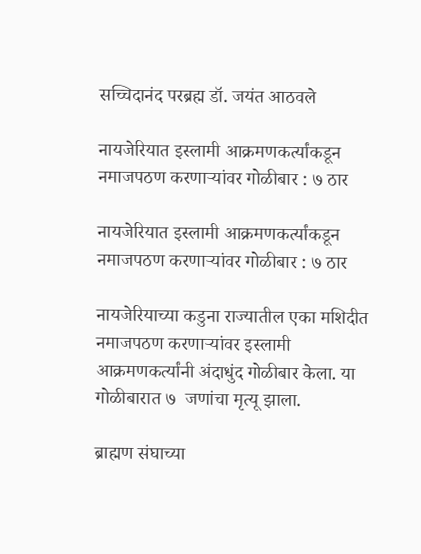सच्चिदानंद परब्रह्म डॉ. जयंत आठवले

नायजेरियात इस्लामी आक्रमणकर्त्यांकडून नमाजपठण करणार्‍यांवर गोळीबार : ७ ठार

नायजेरियात इस्लामी आक्रमणकर्त्यांकडून नमाजपठण करणार्‍यांवर गोळीबार : ७ ठार

नायजेरियाच्या कडुना राज्यातील एका मशिदीत नमाजपठण करणार्‍यांवर इस्लामी आक्रमणकर्त्यांनी अंदाधुंद गोळीबार केला. या गोळीबारात ७  जणांचा मृत्यू झाला.

ब्राह्मण संघाच्या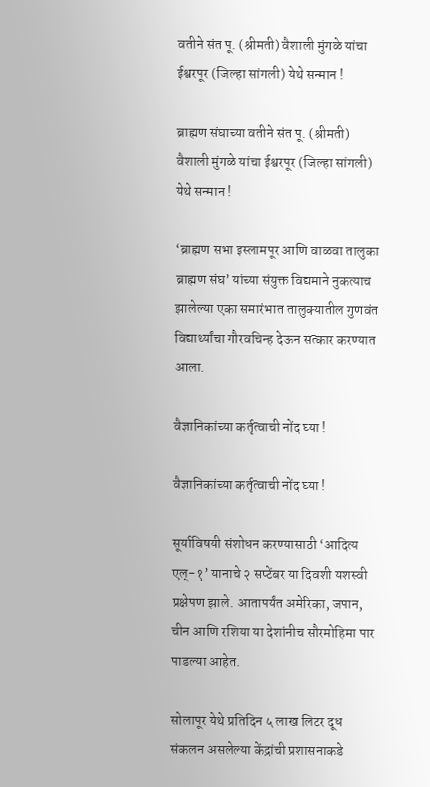वतीने संत पू. (श्रीमती) वैशाली मुंगळे यांचा ईश्वरपूर (जिल्हा सांगली) येथे सन्मान !

ब्राह्मण संघाच्या वतीने संत पू. (श्रीमती) वैशाली मुंगळे यांचा ईश्वरपूर (जिल्हा सांगली) येथे सन्मान !

‘ब्राह्मण सभा इस्लामपूर आणि वाळवा तालुका ब्राह्मण संघ’ यांच्या संयुक्त विद्यमाने नुकत्याच झालेल्या एका समारंभात तालुक्यातील गुणवंत विद्यार्थ्यांचा गौरवचिन्ह देऊन सत्कार करण्यात आला.

वैज्ञानिकांच्या कर्तृत्वाची नोंद घ्या !

वैज्ञानिकांच्या कर्तृत्वाची नोंद घ्या !

सूर्याविषयी संशोधन करण्यासाठी ‘आदित्य एल्-१’ यानाचे २ सप्टेंबर या दिवशी यशस्वी प्रक्षेपण झाले. आतापर्यंत अमेरिका, जपान, चीन आणि रशिया या देशांनीच सौरमोहिमा पार पाडल्या आहेत.

सोलापूर येथे प्रतिदिन ५ लाख लिटर दूध संकलन असलेल्या केंद्रांची प्रशासनाकडे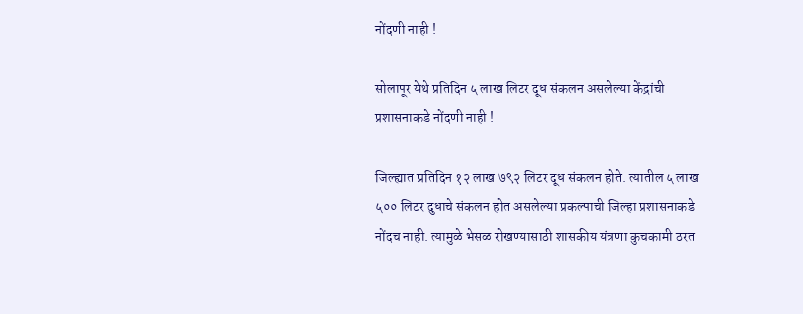नोंदणी नाही !

सोलापूर येथे प्रतिदिन ५ लाख लिटर दूध संकलन असलेल्या केंद्रांची प्रशासनाकडे नोंदणी नाही !

जिल्ह्यात प्रतिदिन १२ लाख ७९२ लिटर दूध संकलन होते. त्यातील ५ लाख ५०० लिटर दुधाचे संकलन होत असलेल्या प्रकल्पाची जिल्हा प्रशासनाकडे नोंदच नाही. त्यामुळे भेसळ रोखण्यासाठी शासकीय यंत्रणा कुचकामी ठरत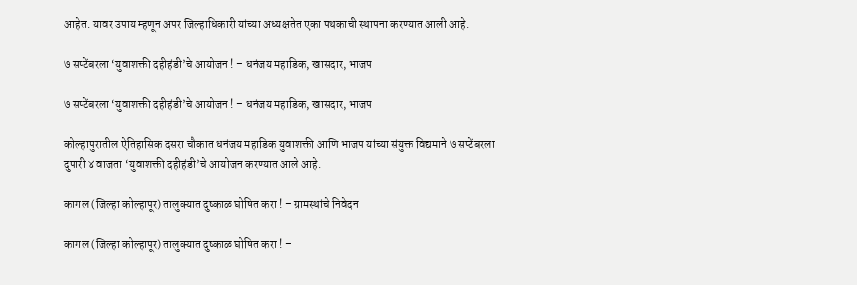आहेत. यावर उपाय म्हणून अपर जिल्हाधिकारी यांच्या अध्यक्षतेत एका पथकाची स्थापना करण्यात आली आहे.

७ सप्टेंबरला ‘युवाशक्ती दहीहंडी’चे आयोजन ! – धनंजय महाडिक, खासदार, भाजप

७ सप्टेंबरला ‘युवाशक्ती दहीहंडी’चे आयोजन ! – धनंजय महाडिक, खासदार, भाजप

कोल्हापुरातील ऐतिहासिक दसरा चौकात धनंजय महाडिक युवाशक्ती आणि भाजप यांच्या संयुक्त विद्यमाने ७ सप्टेंबरला दुपारी ४ वाजता ‘युवाशक्ती दहीहंडी’चे आयोजन करण्यात आले आहे.

कागल (जिल्हा कोल्हापूर) तालुक्यात दुष्काळ घोषित करा ! – ग्रामस्थांचे निवेदन

कागल (जिल्हा कोल्हापूर) तालुक्यात दुष्काळ घोषित करा ! –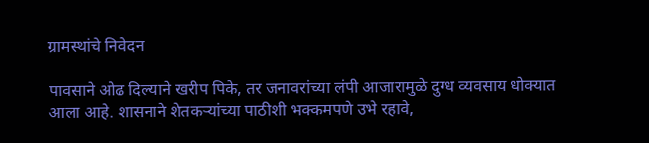ग्रामस्थांचे निवेदन

पावसाने ओढ दिल्याने खरीप पिके, तर जनावरांच्या लंपी आजारामुळे दुग्ध व्यवसाय धोक्यात आला आहे. शासनाने शेतकर्‍यांच्या पाठीशी भक्कमपणे उभे रहावे,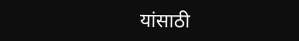यांसाठी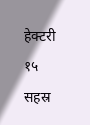हेक्टरी १५ सहस्र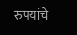रुपयांचे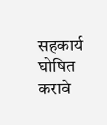सहकार्य घोषित करावे